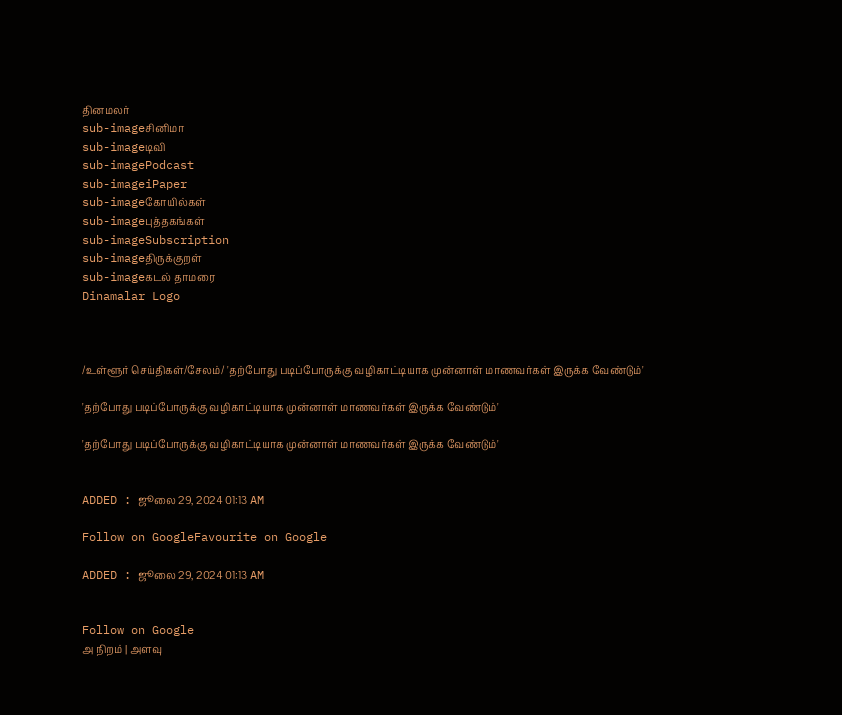தினமலர்
sub-imageசினிமா
sub-imageடிவி
sub-imagePodcast
sub-imageiPaper
sub-imageகோயில்கள்
sub-imageபுத்தகங்கள்
sub-imageSubscription
sub-imageதிருக்குறள்
sub-imageகடல் தாமரை
Dinamalar Logo



/உள்ளூர் செய்திகள்/சேலம்/ 'தற்போது படிப்போருக்கு வழிகாட்டியாக முன்னாள் மாணவர்கள் இருக்க வேண்டும்'

'தற்போது படிப்போருக்கு வழிகாட்டியாக முன்னாள் மாணவர்கள் இருக்க வேண்டும்'

'தற்போது படிப்போருக்கு வழிகாட்டியாக முன்னாள் மாணவர்கள் இருக்க வேண்டும்'


ADDED : ஜூலை 29, 2024 01:13 AM

Follow on GoogleFavourite on Google

ADDED : ஜூலை 29, 2024 01:13 AM


Follow on Google
அ நிறம் | அளவு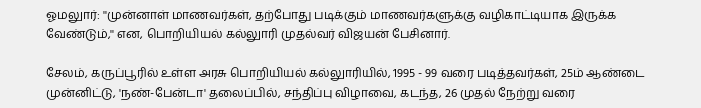ஓமலுார்: ''முன்னாள் மாணவர்கள், தற்போது படிக்கும் மாணவர்களுக்கு வழிகாட்டியாக இருக்க வேண்டும்,'' என, பொறியியல் கல்லுாரி முதல்வர் விஜயன் பேசினார்.

சேலம், கருப்பூரில் உள்ள அரசு பொறியியல் கல்லுாரியில், 1995 - 99 வரை படித்தவர்கள், 25ம் ஆண்டை முன்னிட்டு, 'நண்-பேன்டா' தலைப்பில், சந்திப்பு விழாவை, கடந்த, 26 முதல் நேற்று வரை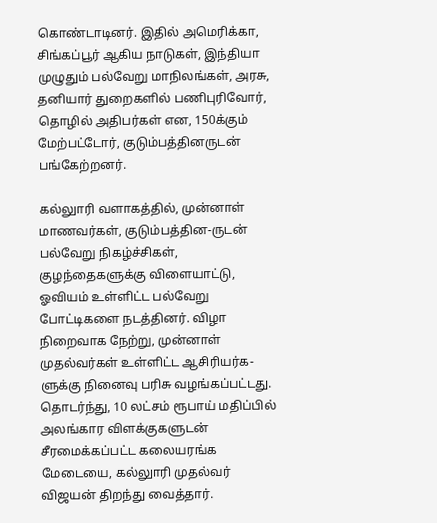கொண்டாடினர். இதில் அமெரிக்கா, சிங்கப்பூர் ஆகிய நாடுகள், இந்தியா முழுதும் பல்வேறு மாநிலங்கள், அரசு, தனியார் துறைகளில் பணிபுரிவோர், தொழில் அதிபர்கள் என, 150க்கும் மேற்பட்டோர், குடும்பத்தினருடன் பங்கேற்றனர்.

கல்லுாரி வளாகத்தில், முன்னாள் மாணவர்கள், குடும்பத்தின-ருடன் பல்வேறு நிகழ்ச்சிகள், குழந்தைகளுக்கு விளையாட்டு, ஓவியம் உள்ளிட்ட பல்வேறு போட்டிகளை நடத்தினர். விழா நிறைவாக நேற்று, முன்னாள் முதல்வர்கள் உள்ளிட்ட ஆசிரியர்க-ளுக்கு நினைவு பரிசு வழங்கப்பட்டது. தொடர்ந்து, 10 லட்சம் ரூபாய் மதிப்பில் அலங்கார விளக்குகளுடன் சீரமைக்கப்பட்ட கலையரங்க மேடையை, கல்லுாரி முதல்வர் விஜயன் திறந்து வைத்தார்.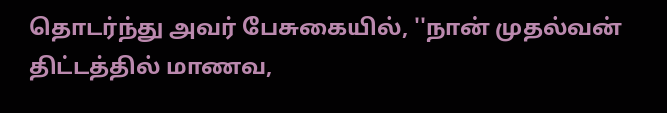தொடர்ந்து அவர் பேசுகையில், ''நான் முதல்வன் திட்டத்தில் மாணவ,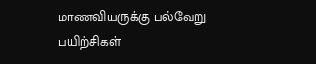மாணவியருக்கு பல்வேறு பயிற்சிகள்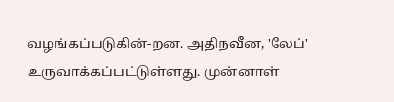வழங்கப்படுகின்-றன. அதிநவீன, 'லேப்' உருவாக்கப்பட்டுள்ளது. முன்னாள்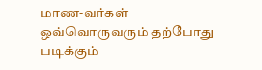மாண-வர்கள் ஒவ்வொருவரும் தற்போது படிக்கும்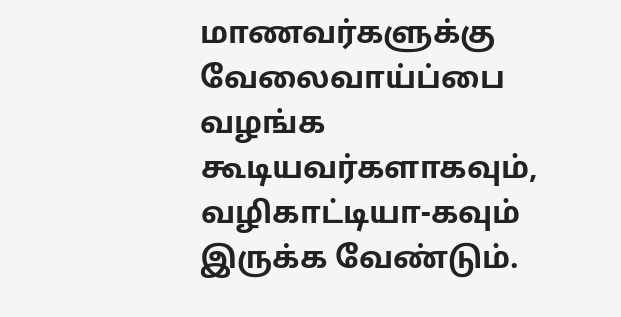மாணவர்களுக்கு வேலைவாய்ப்பை வழங்க கூடியவர்களாகவும், வழிகாட்டியா-கவும் இருக்க வேண்டும்.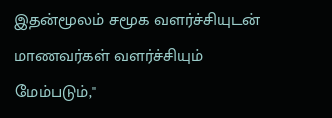இதன்மூலம் சமூக வளர்ச்சியுடன் மாணவர்கள் வளர்ச்சியும் மேம்படும்,''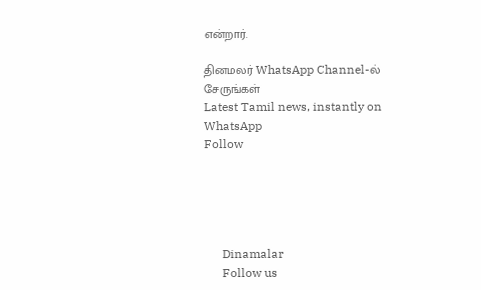என்றார்.

தினமலர் WhatsApp Channel-ல் சேருங்கள்
Latest Tamil news, instantly on WhatsApp
Follow





      Dinamalar
      Follow us